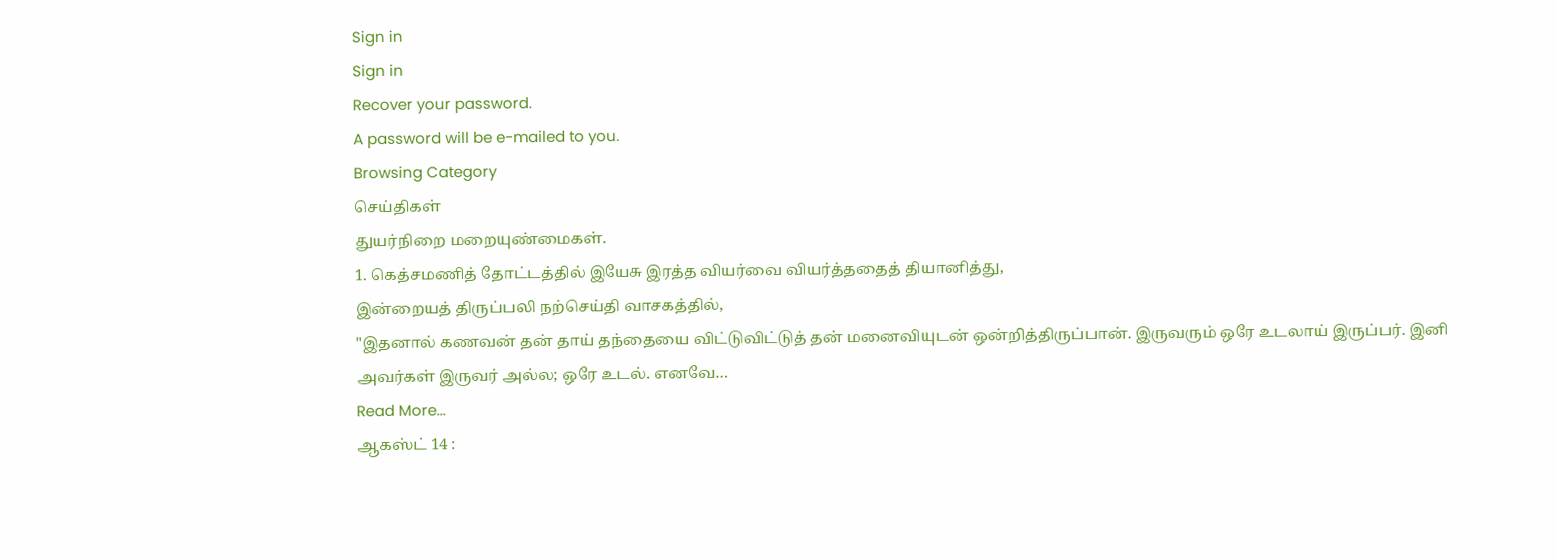Sign in
Sign in
Recover your password.
A password will be e-mailed to you.
Browsing Category
செய்திகள்
துயர்நிறை மறையுண்மைகள்.
1. கெத்சமணித் தோட்டத்தில் இயேசு இரத்த வியர்வை வியர்த்ததைத் தியானித்து,
இன்றையத் திருப்பலி நற்செய்தி வாசகத்தில்,
"இதனால் கணவன் தன் தாய் தந்தையை விட்டுவிட்டுத் தன் மனைவியுடன் ஒன்றித்திருப்பான். இருவரும் ஒரே உடலாய் இருப்பர். இனி அவர்கள் இருவர் அல்ல; ஒரே உடல். எனவே…
Read More...
ஆகஸ்ட் 14 :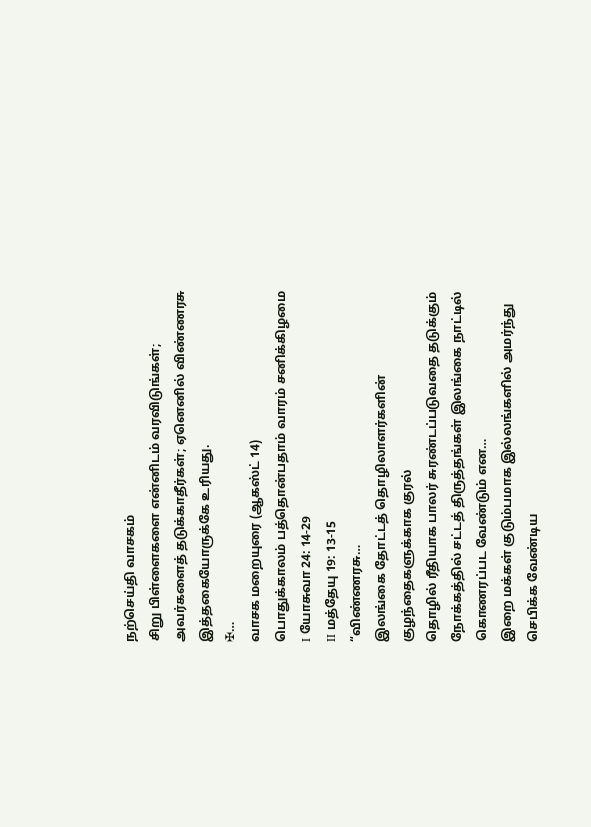நற்செய்தி வாசகம்
சிறு பிள்ளைகளை என்னிடம் வரவிடுங்கள்; அவர்களைத் தடுக்காதீர்கள்; ஏனெனில் விண்ணரசு இத்தகையோருக்கே உரியது.
✠…
வாசக மறையுரை (ஆகஸ்ட் 14)
பொதுக்காலம் பத்தொன்பதாம் வாரம் சனிக்கிழமை
I யோசுவா 24: 14-29
II மத்தேயு 19: 13-15
“விண்ணரசு…
இலங்கை தோட்டத் தொழிலாளர்களின் குழந்தைகளுக்காக குரல்
தொழில் ரீதியாக பாலர் சுரண்டப்படுவதை தடுக்கும் நோக்கத்தில் சட்டத் திருத்தங்கள் இலங்கை நாட்டில் கொணரப்பட வேண்டும் என…
இறை மக்கள் குடும்பமாக இல்லங்களில் அமர்ந்து செபிக்க வேண்டிய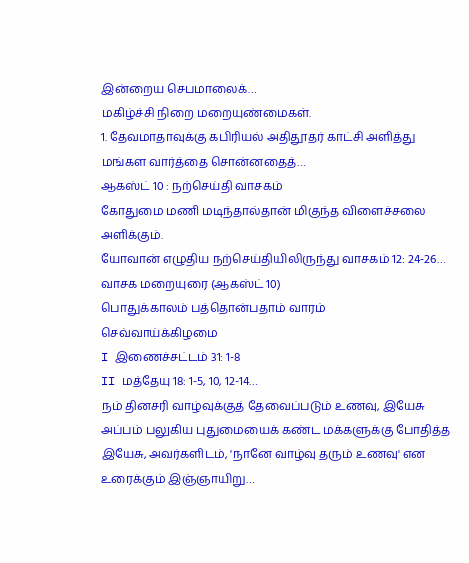இன்றைய செபமாலைக்…
மகிழ்ச்சி நிறை மறையுண்மைகள்.
1. தேவமாதாவுக்கு கபிரியல் அதிதூதர் காட்சி அளித்து மங்கள வார்த்தை சொன்னதைத்…
ஆகஸ்ட் 10 : நற்செய்தி வாசகம்
கோதுமை மணி மடிந்தால்தான் மிகுந்த விளைச்சலை அளிக்கும்.
யோவான் எழுதிய நற்செய்தியிலிருந்து வாசகம் 12: 24-26…
வாசக மறையுரை (ஆகஸ்ட் 10)
பொதுக்காலம் பத்தொன்பதாம் வாரம்
செவ்வாய்க்கிழமை
I இணைச்சட்டம் 31: 1-8
II மத்தேயு 18: 1-5, 10, 12-14…
நம் தினசரி வாழ்வுக்குத் தேவைப்படும் உணவு, இயேசு
அப்பம் பலுகிய புதுமையைக் கண்ட மக்களுக்கு போதித்த இயேசு, அவர்களிடம், 'நானே வாழ்வு தரும் உணவு' என உரைக்கும் இஞ்ஞாயிறு…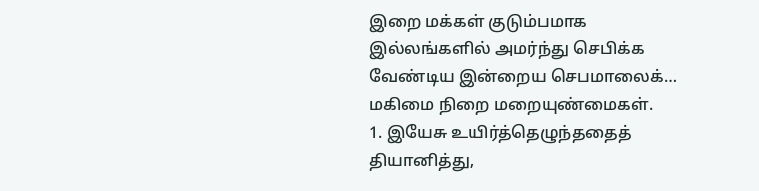இறை மக்கள் குடும்பமாக இல்லங்களில் அமர்ந்து செபிக்க வேண்டிய இன்றைய செபமாலைக்…
மகிமை நிறை மறையுண்மைகள்.
1. இயேசு உயிர்த்தெழுந்ததைத் தியானித்து,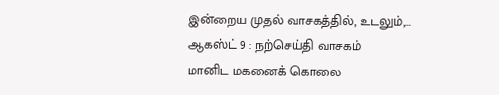இன்றைய முதல் வாசகத்தில், உடலும்,…
ஆகஸ்ட் 9 : நற்செய்தி வாசகம்
மானிட மகனைக் கொலை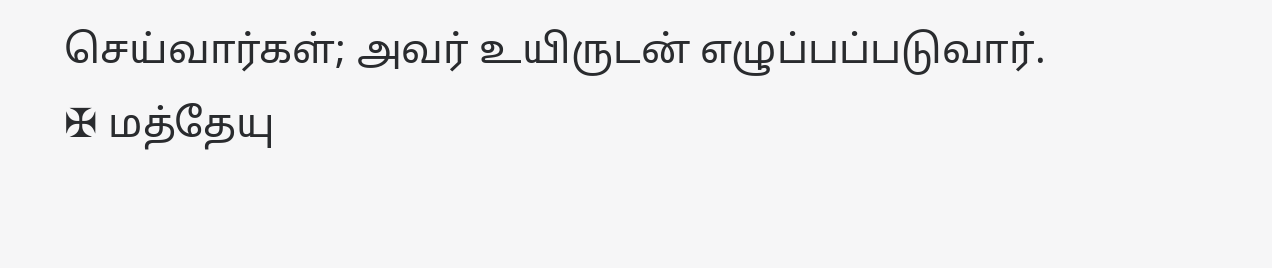செய்வார்கள்; அவர் உயிருடன் எழுப்பப்படுவார்.
✠ மத்தேயு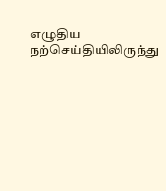எழுதிய நற்செய்தியிலிருந்து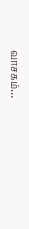வாசகம்…